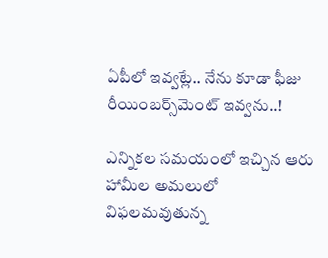ఏపీలో ఇవ్వట్లే.. నేను కూడా ఫీజు రీయింబర్స్‌మెంట్‌ ఇవ్వను..!

ఎన్నికల సమయంలో ఇచ్చిన ఆరు హామీల అమలులో విఫలమవుతున్న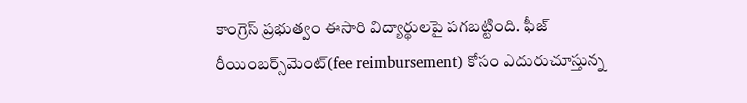కాంగ్రెస్ ప్రభుత్వం ఈసారి విద్యార్థులపై పగబట్టింది. ఫీజ్ రీయింబర్స్‌మెంట్‌(fee reimbursement) కోసం ఎదురుచూస్తున్న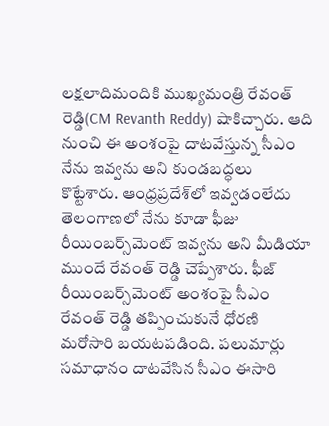లక్షలాదిమందికి ముఖ్యమంత్రి రేవంత్ రెడ్డి(CM Revanth Reddy) షాకిచ్చారు. ఆది నుంచి ఈ అంశంపై దాటవేస్తున్న సీఎం నేను ఇవ్వను అని కుండబద్ధలు కొట్టేశారు. ఆంధ్రప్రదేశ్‌లో ఇవ్వడంలేదు తెలంగాణలో నేను కూడా ఫీజు రీయింబర్స్‌మెంట్‌ ఇవ్వను అని మీడియా ముందే రేవంత్ రెడ్డి చెప్పేశారు. ఫీజ్ రీయింబర్స్‌మెంట్ అంశంపై సీఎం రేవంత్ రెడ్డి తప్పించుకునే ధోరణి మరోసారి బయటపడింది. పలుమార్లు సమాధానం దాటవేసిన సీఎం ఈసారి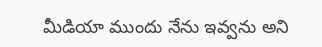మీడియా ముందు నేను ఇవ్వను అని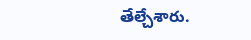తేల్చేశారు.